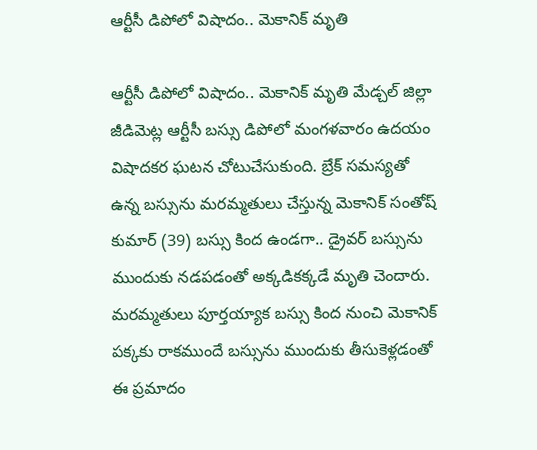ఆర్టీసీ డిపోలో విషాదం.. మెకానిక్ మృతి

ఆర్టీసీ డిపోలో విషాదం.. మెకానిక్ మృతి మేడ్చల్ జిల్లా జీడిమెట్ల ఆర్టీసీ బస్సు డిపోలో మంగళవారం ఉదయం విషాదకర ఘటన చోటుచేసుకుంది. బ్రేక్ సమస్యతో ఉన్న బస్సును మరమ్మతులు చేస్తున్న మెకానిక్ సంతోష్ కుమార్ (39) బస్సు కింద ఉండగా.. డ్రైవర్ బస్సును ముందుకు నడపడంతో అక్కడికక్కడే మృతి చెందారు. మరమ్మతులు పూర్తయ్యాక బస్సు కింద నుంచి మెకానిక్ పక్కకు రాకముందే బస్సును ముందుకు తీసుకెళ్లడంతో ఈ ప్రమాదం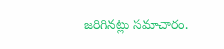జరిగినట్లు సమాచారం.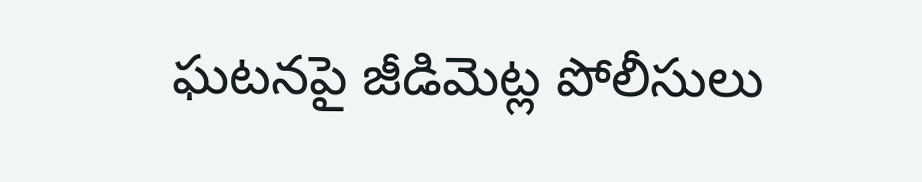ఘటనపై జీడిమెట్ల పోలీసులు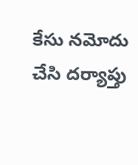కేసు నమోదు చేసి దర్యాప్తు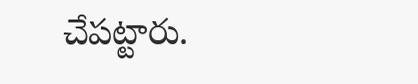చేపట్టారు.